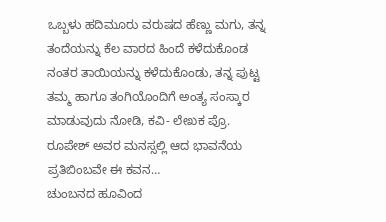ಒಬ್ಬಳು ಹದಿಮೂರು ವರುಷದ ಹೆಣ್ಣು ಮಗು, ತನ್ನ ತಂದೆಯನ್ನು ಕೆಲ ವಾರದ ಹಿಂದೆ ಕಳೆದುಕೊಂಡ ನಂತರ ತಾಯಿಯನ್ನು ಕಳೆದುಕೊಂಡು, ತನ್ನ ಪುಟ್ಟ ತಮ್ಮ ಹಾಗೂ ತಂಗಿಯೊಂದಿಗೆ ಅಂತ್ಯ ಸಂಸ್ಕಾರ ಮಾಡುವುದು ನೋಡಿ, ಕವಿ- ಲೇಖಕ ಪ್ರೊ. ರೂಪೇಶ್ ಅವರ ಮನಸ್ಸಲ್ಲಿ ಆದ ಭಾವನೆಯ ಪ್ರತಿಬಿಂಬವೇ ಈ ಕವನ…
ಚುಂಬನದ ಹೂವಿಂದ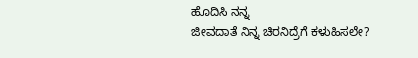ಹೊದಿಸಿ ನನ್ನ
ಜೀವದಾತೆ ನಿನ್ನ ಚಿರನಿದ್ರೆಗೆ ಕಳುಹಿಸಲೇ?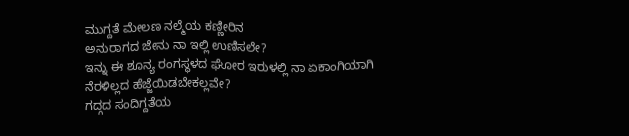ಮುಗ್ದತೆ ಮೇಲಣ ನಲ್ಮೆಯ ಕಣ್ಣೀರಿನ
ಅನುರಾಗದ ಜೇನು ನಾ ಇಲ್ಲಿ ಉಣಿಸಲೇ?
ಇನ್ನು ಈ ಶೂನ್ಯ ರಂಗಸ್ಥಳದ ಘೋರ ಇರುಳಲ್ಲಿ ನಾ ಏಕಾಂಗಿಯಾಗಿ
ನೆರಳಿಲ್ಲದ ಹೆಜ್ಜೆಯಿಡಬೇಕಲ್ಲವೇ?
ಗದ್ಗದ ಸಂದಿಗ್ದತೆಯ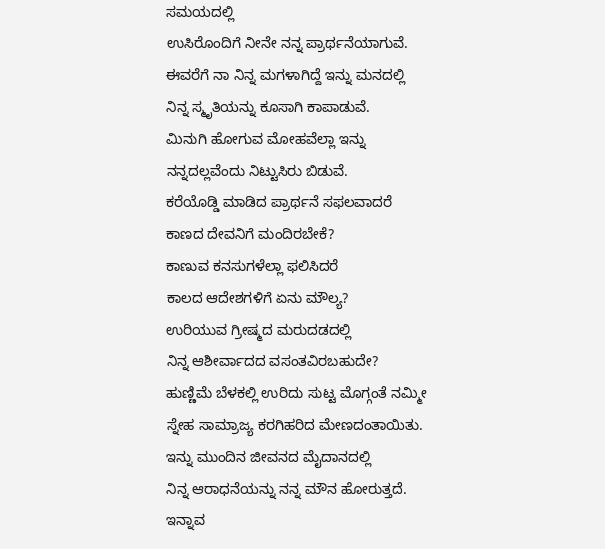ಸಮಯದಲ್ಲಿ
ಉಸಿರೊಂದಿಗೆ ನೀನೇ ನನ್ನ ಪ್ರಾರ್ಥನೆಯಾಗುವೆ.
ಈವರೆಗೆ ನಾ ನಿನ್ನ ಮಗಳಾಗಿದ್ದೆ ಇನ್ನು ಮನದಲ್ಲಿ
ನಿನ್ನ ಸ್ಮೃತಿಯನ್ನು ಕೂಸಾಗಿ ಕಾಪಾಡುವೆ.
ಮಿನುಗಿ ಹೋಗುವ ಮೋಹವೆಲ್ಲಾ ಇನ್ನು
ನನ್ನದಲ್ಲವೆಂದು ನಿಟ್ಟುಸಿರು ಬಿಡುವೆ.
ಕರೆಯೊಡ್ಡಿ ಮಾಡಿದ ಪ್ರಾರ್ಥನೆ ಸಫಲವಾದರೆ
ಕಾಣದ ದೇವನಿಗೆ ಮಂದಿರಬೇಕೆ?
ಕಾಣುವ ಕನಸುಗಳೆಲ್ಲಾ ಫಲಿಸಿದರೆ
ಕಾಲದ ಆದೇಶಗಳಿಗೆ ಏನು ಮೌಲ್ಯ?
ಉರಿಯುವ ಗ್ರೀಷ್ಮದ ಮರುದಡದಲ್ಲಿ
ನಿನ್ನ ಆಶೀರ್ವಾದದ ವಸಂತವಿರಬಹುದೇ?
ಹುಣ್ಣಿಮೆ ಬೆಳಕಲ್ಲಿ ಉರಿದು ಸುಟ್ಟ ಮೊಗ್ಗಂತೆ ನಮ್ಮೀ
ಸ್ನೇಹ ಸಾಮ್ರಾಜ್ಯ ಕರಗಿಹರಿದ ಮೇಣದಂತಾಯಿತು.
ಇನ್ನು ಮುಂದಿನ ಜೀವನದ ಮೈದಾನದಲ್ಲಿ
ನಿನ್ನ ಆರಾಧನೆಯನ್ನು ನನ್ನ ಮೌನ ಹೋರುತ್ತದೆ.
ಇನ್ನಾವ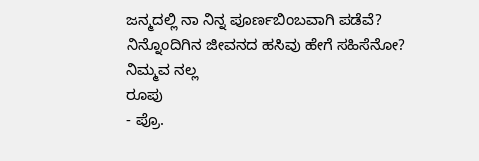ಜನ್ಮದಲ್ಲಿ ನಾ ನಿನ್ನ ಪೂರ್ಣಬಿಂಬವಾಗಿ ಪಡೆವೆ?
ನಿನ್ನೊಂದಿಗಿನ ಜೀವನದ ಹಸಿವು ಹೇಗೆ ಸಹಿಸೆನೋ?
ನಿಮ್ಮವ ನಲ್ಲ
ರೂಪು
- ಪ್ರೊ.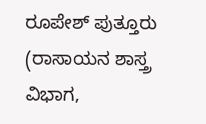ರೂಪೇಶ್ ಪುತ್ತೂರು (ರಾಸಾಯನ ಶಾಸ್ತ್ರ ವಿಭಾಗ,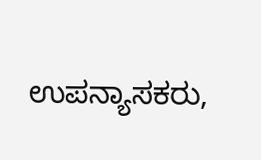ಉಪನ್ಯಾಸಕರು,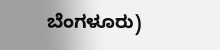ಬೆಂಗಳೂರು)